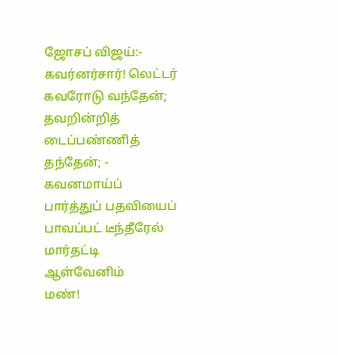ஜோசப் விஜய்:-
கவர்னர்சார்! லெட்டர்
கவரோடு வந்தேன்;
தவறின்றித் டைப்பண்ணித்
தந்தேன்; - கவனமாய்ப்
பார்த்துப் பதவியைப்
பாவப்பட் டீந்தீரேல்
மார்தட்டி ஆள்வேனிம்
மண்!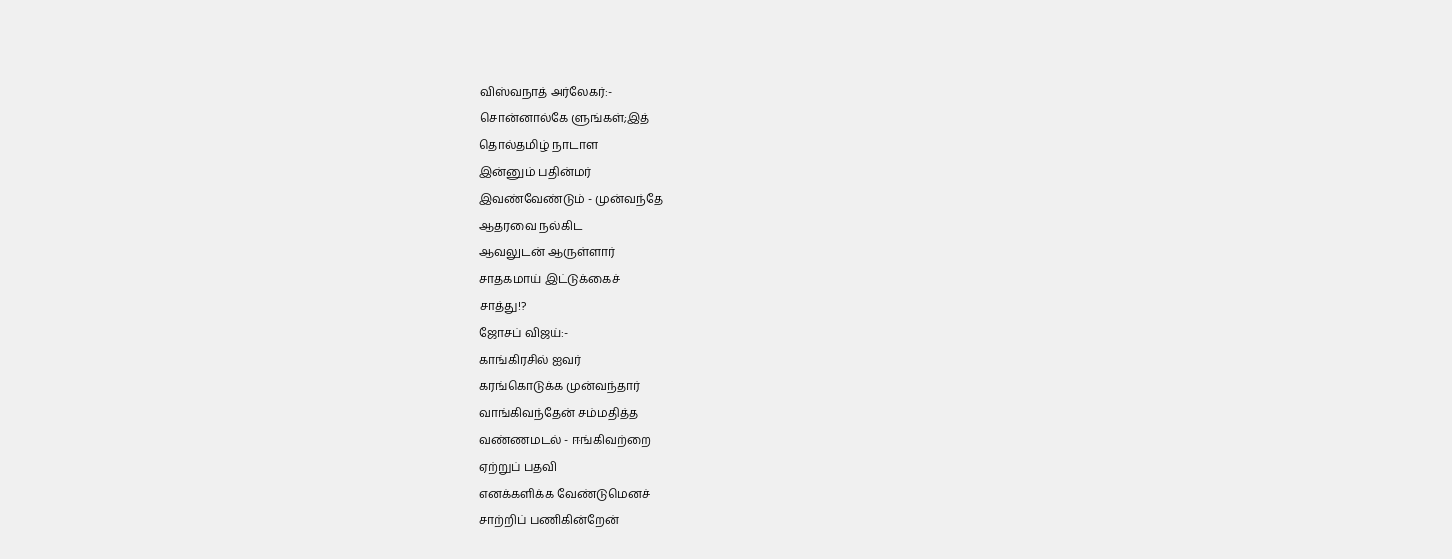விஸ்வநாத் அர்லேகர்:-
சொன்னால்கே ளுங்கள்;இத்
தொல்தமிழ் நாடாள
இன்னும் பதின்மர்
இவண்வேண்டும் - முன்வந்தே
ஆதரவை நல்கிட
ஆவலுடன் ஆருள்ளார்
சாதகமாய் இட்டுக்கைச்
சாத்து!?
ஜோசப் விஜய்:-
காங்கிரசில் ஐவர்
கரங்கொடுக்க முன்வந்தார்
வாங்கிவந்தேன் சம்மதித்த
வண்ணமடல் - ஈங்கிவற்றை
ஏற்றுப் பதவி
எனக்களிக்க வேண்டுமெனச்
சாற்றிப் பணிகின்றேன்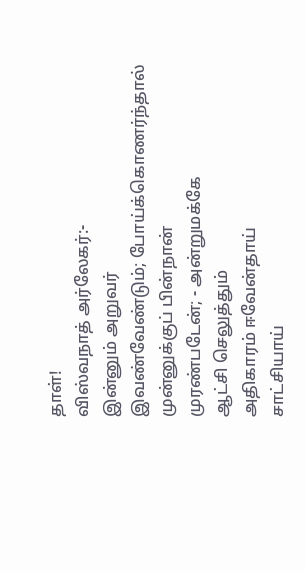தாள்!
விஸ்வநாத் அர்லேகர்:-
இன்னும் அறுவர்
இவண்வேண்டும்; போய்க்கொணர்ந்தால்
முன்னுக்குப் பின்நான்
முரண்படேன்; - அன்றுமக்கே
ஆட்சி செலுத்தும்
அதிகாரம் ஈவேன்தாய்
சாட்சியாய்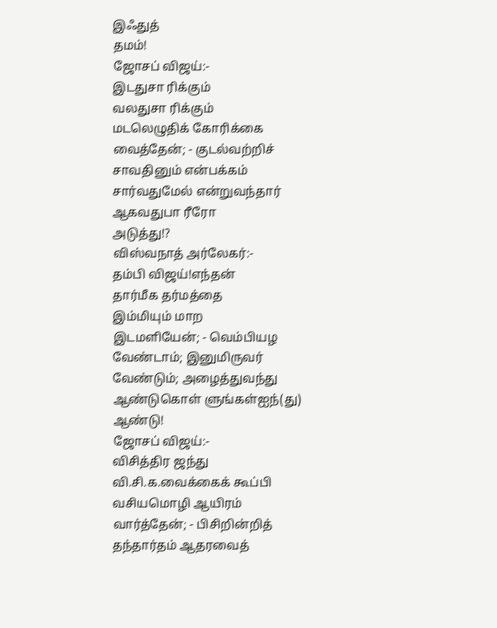இஃதுத்
தமம்!
ஜோசப் விஜய்:-
இடதுசா ரிக்கும்
வலதுசா ரிக்கும்
மடலெழுதிக் கோரிக்கை
வைத்தேன்; - குடல்வற்றிச்
சாவதினும் என்பக்கம்
சார்வதுமேல் என்றுவந்தார்
ஆகவதுபா ரீரோ
அடுத்து!?
விஸ்வநாத் அர்லேகர்:-
தம்பி விஜய்!எந்தன்
தார்மீக தர்மத்தை
இம்மியும் மாற
இடமளியேன்; - வெம்பியழ
வேண்டாம்; இனுமிருவர்
வேண்டும்; அழைத்துவந்து
ஆண்டுகொள் ளுங்கள்ஐந்(து)
ஆண்டு!
ஜோசப் விஜய்:-
விசித்திர ஜந்து
வி.சி.க.வைக்கைக் கூப்பி
வசியமொழி ஆயிரம்
வார்த்தேன்; - பிசிறின்றித்
தந்தார்தம் ஆதரவைத்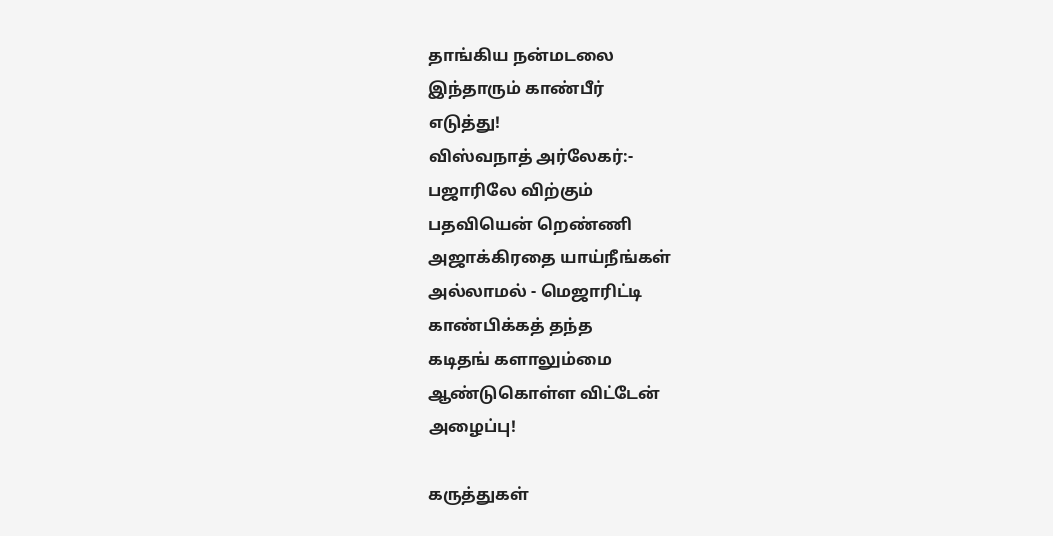தாங்கிய நன்மடலை
இந்தாரும் காண்பீர்
எடுத்து!
விஸ்வநாத் அர்லேகர்:-
பஜாரிலே விற்கும்
பதவியென் றெண்ணி
அஜாக்கிரதை யாய்நீங்கள்
அல்லாமல் - மெஜாரிட்டி
காண்பிக்கத் தந்த
கடிதங் களாலும்மை
ஆண்டுகொள்ள விட்டேன்
அழைப்பு!

கருத்துகள்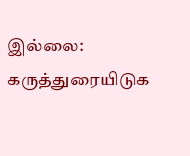இல்லை:
கருத்துரையிடுக